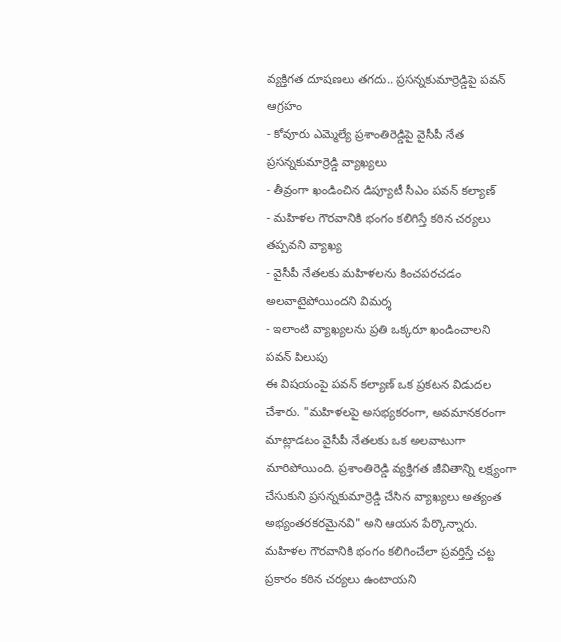వ్యక్తిగత దూషణలు తగదు.. ప్రసన్నకుమార్రెడ్డిపై పవన్ ఆగ్రహం
- కోవూరు ఎమ్మెల్యే ప్రశాంతిరెడ్డిపై వైసీపీ నేత ప్రసన్నకుమార్రెడ్డి వ్యాఖ్యలు
- తీవ్రంగా ఖండించిన డిప్యూటీ సీఎం పవన్ కల్యాణ్
- మహిళల గౌరవానికి భంగం కలిగిస్తే కఠిన చర్యలు తప్పవని వ్యాఖ్య
- వైసీపీ నేతలకు మహిళలను కించపరచడం అలవాటైపోయిందని విమర్శ
- ఇలాంటి వ్యాఖ్యలను ప్రతి ఒక్కరూ ఖండించాలని పవన్ పిలుపు
ఈ విషయంపై పవన్ కల్యాణ్ ఒక ప్రకటన విడుదల చేశారు. "మహిళలపై అసభ్యకరంగా, అవమానకరంగా మాట్లాడటం వైసీపీ నేతలకు ఒక అలవాటుగా మారిపోయింది. ప్రశాంతిరెడ్డి వ్యక్తిగత జీవితాన్ని లక్ష్యంగా చేసుకుని ప్రసన్నకుమార్రెడ్డి చేసిన వ్యాఖ్యలు అత్యంత అభ్యంతరకరమైనవి" అని ఆయన పేర్కొన్నారు. మహిళల గౌరవానికి భంగం కలిగించేలా ప్రవర్తిస్తే చట్ట ప్రకారం కఠిన చర్యలు ఉంటాయని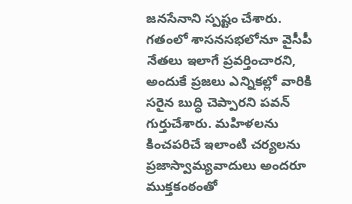జనసేనాని స్పష్టం చేశారు.
గతంలో శాసనసభలోనూ వైసీపీ నేతలు ఇలాగే ప్రవర్తించారని, అందుకే ప్రజలు ఎన్నికల్లో వారికి సరైన బుద్ధి చెప్పారని పవన్ గుర్తుచేశారు. మహిళలను కించపరిచే ఇలాంటి చర్యలను ప్రజాస్వామ్యవాదులు అందరూ ముక్తకంఠంతో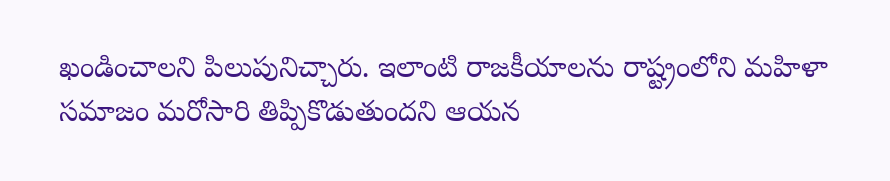ఖండించాలని పిలుపునిచ్చారు. ఇలాంటి రాజకీయాలను రాష్ట్రంలోని మహిళా సమాజం మరోసారి తిప్పికొడుతుందని ఆయన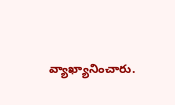వ్యాఖ్యానించారు.